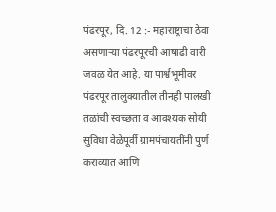पंढरपूर, दि. 12 :- महाराष्ट्राचा ठेवा असणाऱ्या पंढरपूरची आषाढी वारी जवळ येत आहे. या पार्श्वभूमीवर पंढरपूर तालुक्यातील तीनही पालखी तळांची स्वच्छता व आवश्यक सोयी सुविधा वेळेपूर्वी ग्रामपंचायतींनी पुर्ण कराव्यात आणि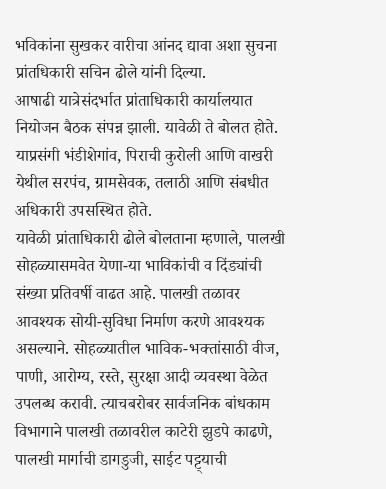भविकांना सुखकर वारीचा आंनद द्यावा अशा सुचना प्रांतधिकारी सचिन ढोले यांनी दिल्या.
आषाढी यात्रेसंदर्भात प्रांताधिकारी कार्यालयात नियोजन बैठक संपन्न झाली. यावेळी ते बोलत होते. याप्रसंगी भंडीशेगांव, पिराची कुरोली आणि वाखरी येथील सरपंच, ग्रामसेवक, तलाठी आणि संबधीत अधिकारी उपसस्थित होते.
यावेळी प्रांताधिकारी ढोले बोलताना म्हणाले, पालखी सोहळ्यासमवेत येणा-या भाविकांची व दिंड्यांची संख्या प्रतिवर्षी वाढत आहे. पालखी तळावर आवश्यक सोयी-सुविधा निर्माण करणे आवश्यक असल्याने. सोहळ्यातील भाविक-भक्तांसाठी वीज, पाणी, आरोग्य, रस्ते, सुरक्षा आदी व्यवस्था वेळेत उपलब्ध करावी. त्याचबरोबर सार्वजनिक बांधकाम विभागाने पालखी तळावरील काटेरी झुडपे काढणे, पालखी मार्गाची डागडुजी, साईट पट्ट्याची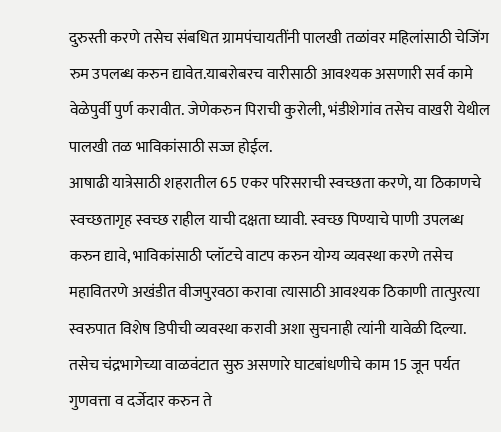दुरुस्ती करणे तसेच संबधित ग्रामपंचायतींनी पालखी तळांवर महिलांसाठी चेजिंग रुम उपलब्ध करुन द्यावेत.याबरोबरच वारीसाठी आवश्यक असणारी सर्व कामे वेळेपुर्वी पुर्ण करावीत. जेणेकरुन पिराची कुरोली, भंडीशेगांव तसेच वाखरी येथील पालखी तळ भाविकांसाठी सज्ज होईल.
आषाढी यात्रेसाठी शहरातील 65 एकर परिसराची स्वच्छता करणे, या ठिकाणचे स्वच्छतागृह स्वच्छ राहील याची दक्षता घ्यावी. स्वच्छ पिण्याचे पाणी उपलब्ध करुन द्यावे, भाविकांसाठी प्लॉटचे वाटप करुन योग्य व्यवस्था करणे तसेच महावितरणे अखंडीत वीजपुरवठा करावा त्यासाठी आवश्यक ठिकाणी तात्पुरत्या स्वरुपात विशेष डिपीची व्यवस्था करावी अशा सुचनाही त्यांनी यावेळी दिल्या.
तसेच चंद्रभागेच्या वाळवंटात सुरु असणारे घाटबांधणीचे काम 15 जून पर्यत गुणवत्ता व दर्जेदार करुन ते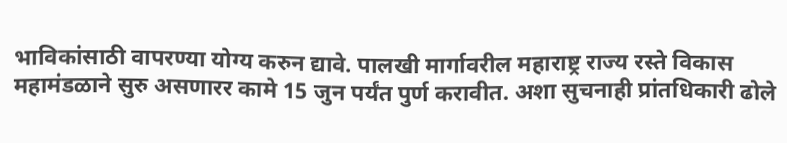भाविकांसाठी वापरण्या योग्य करुन द्यावे. पालखी मार्गावरील महाराष्ट्र राज्य रस्ते विकास महामंडळाने सुरु असणारर कामे 15 जुन पर्यंत पुर्ण करावीत. अशा सुचनाही प्रांतधिकारी ढोले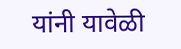यांनी यावेळी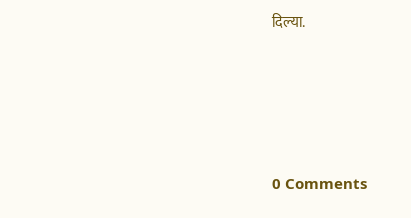दिल्या.





0 Comments